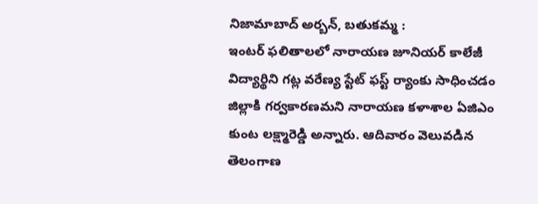నిజామాబాద్ అర్బన్, బతుకమ్మ :
ఇంటర్ ఫలితాలలో నారాయణ జూనియర్ కాలేజీ విద్యార్థిని గట్ల వరేణ్య స్టేట్ ఫస్ట్ ర్యాంకు సాధించడం జిల్లాకి గర్వకారణమని నారాయణ కళాశాల ఏజిఎం కుంట లక్ష్మారెడ్డి అన్నారు. ఆదివారం వెలువడిన తెలంగాణ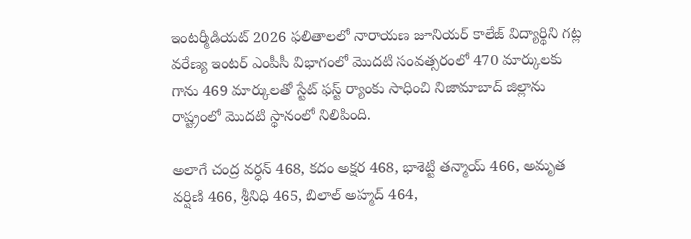ఇంటర్మీడియట్ 2026 ఫలితాలలో నారాయణ జూనియర్ కాలేజ్ విద్యార్థిని గట్ల వరేణ్య ఇంటర్ ఎంపీసీ విభాగంలో మొదటి సంవత్సరంలో 470 మార్కులకు గాను 469 మార్కులతో స్టేట్ ఫస్ట్ ర్యాంకు సాధించి నిజామాబాద్ జిల్లాను రాష్ట్రంలో మొదటి స్థానంలో నిలిపింది.

అలాగే చంద్ర వర్ధన్ 468, కదం అక్షర 468, భాశెట్టి తన్మాయ్ 466, అమృత వర్షిణి 466, శ్రీనిధి 465, బిలాల్ అహ్మద్ 464,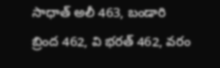సాధాత్ అలీ 463, బండారి బ్రింద 462, వి భరత్ 462, వరం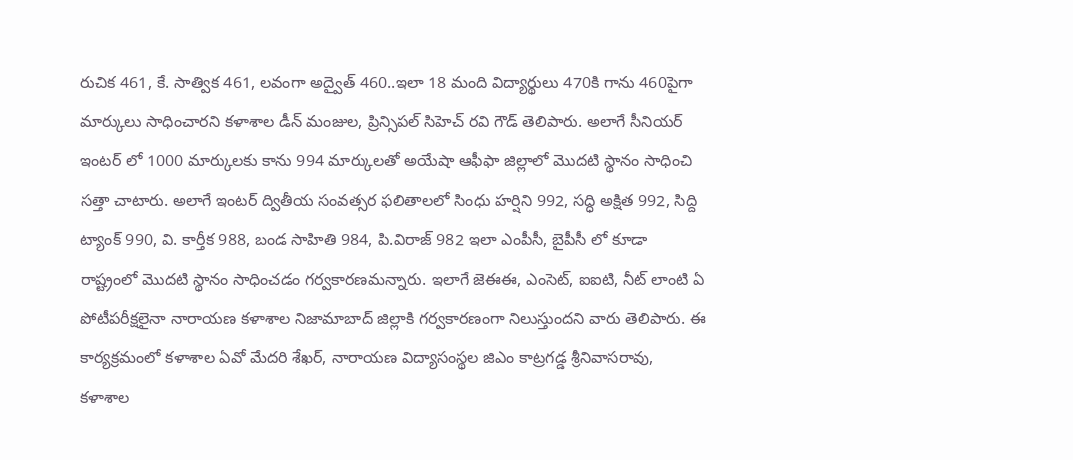రుచిక 461, కే. సాత్విక 461, లవంగా అద్వైత్ 460..ఇలా 18 మంది విద్యార్థులు 470కి గాను 460పైగా మార్కులు సాధించారని కళాశాల డీన్ మంజుల, ప్రిన్సిపల్ సిహెచ్ రవి గౌడ్ తెలిపారు. అలాగే సీనియర్ ఇంటర్ లో 1000 మార్కులకు కాను 994 మార్కులతో అయేషా ఆఫీఫా జిల్లాలో మొదటి స్థానం సాధించి సత్తా చాటారు. అలాగే ఇంటర్ ద్వితీయ సంవత్సర ఫలితాలలో సింధు హర్షిని 992, సద్ధి అక్షిత 992, సిద్ది ట్యాంక్ 990, వి. కార్తీక 988, బండ సాహితి 984, పి.విరాజ్ 982 ఇలా ఎంపీసీ, బైపీసీ లో కూడా రాష్ట్రంలో మొదటి స్థానం సాధించడం గర్వకారణమన్నారు. ఇలాగే జెఈఈ, ఎంసెట్, ఐఐటి, నీట్ లాంటి ఏ పోటీపరీక్షలైనా నారాయణ కళాశాల నిజామాబాద్ జిల్లాకి గర్వకారణంగా నిలుస్తుందని వారు తెలిపారు. ఈ కార్యక్రమంలో కళాశాల ఏవో మేదరి శేఖర్, నారాయణ విద్యాసంస్థల జిఎం కాట్రగడ్డ శ్రీనివాసరావు, కళాశాల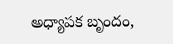అధ్యాపక బృందం,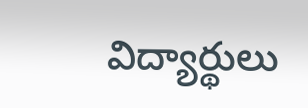విద్యార్థులు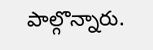పాల్గొన్నారు.